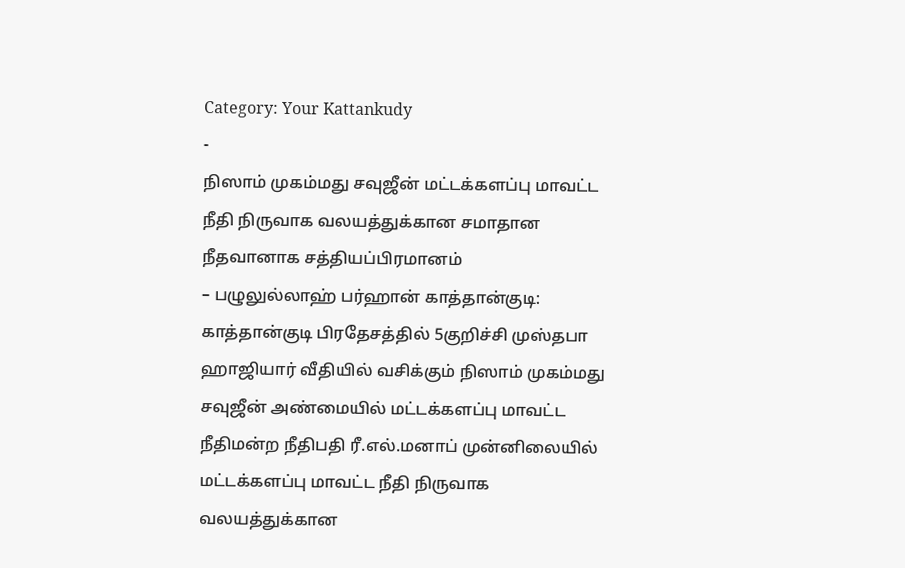Category: Your Kattankudy
-
நிஸாம் முகம்மது சவுஜீன் மட்டக்களப்பு மாவட்ட நீதி நிருவாக வலயத்துக்கான சமாதான நீதவானாக சத்தியப்பிரமானம்
– பழுலுல்லாஹ் பர்ஹான் காத்தான்குடி: காத்தான்குடி பிரதேசத்தில் 5குறிச்சி முஸ்தபா ஹாஜியார் வீதியில் வசிக்கும் நிஸாம் முகம்மது சவுஜீன் அண்மையில் மட்டக்களப்பு மாவட்ட நீதிமன்ற நீதிபதி ரீ.எல்.மனாப் முன்னிலையில் மட்டக்களப்பு மாவட்ட நீதி நிருவாக வலயத்துக்கான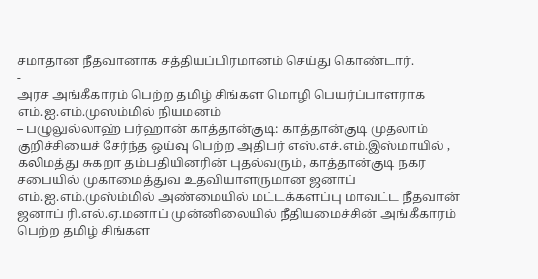சமாதான நீதவானாக சத்தியப்பிரமானம் செய்து கொண்டார்.
-
அரச அங்கீகாரம் பெற்ற தமிழ் சிங்கள மொழி பெயர்ப்பாளராக எம்.ஐ.எம்.முஸம்மில் நியமனம்
– பழுலுல்லாஹ் பர்ஹான் காத்தான்குடி: காத்தான்குடி முதலாம் குறிச்சியைச் சேர்ந்த ஒய்வு பெற்ற அதிபர் எஸ்.எச்.எம்.இஸ்மாயில் , கலிமத்து சுகறா தம்பதியினரின் புதல்வரும், காத்தான்குடி நகர சபையில் முகாமைத்துவ உதவியாளருமான ஜனாப் எம்.ஐ.எம்.முஸ்ம்மில் அண்மையில் மட்டக்களப்பு மாவட்ட நீதவான் ஜனாப் ரி.எல்.ஏ.மனாப் முன்னிலையில் நீதியமைச்சின் அங்கீகாரம் பெற்ற தமிழ் சிங்கள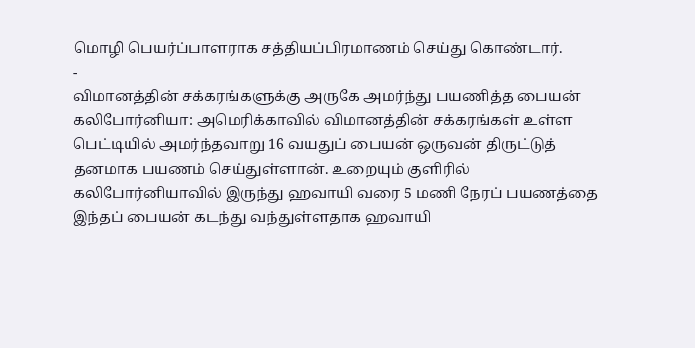மொழி பெயர்ப்பாளராக சத்தியப்பிரமாணம் செய்து கொண்டார்.
-
விமானத்தின் சக்கரங்களுக்கு அருகே அமர்ந்து பயணித்த பையன்
கலிபோர்னியா: அமெரிக்காவில் விமானத்தின் சக்கரங்கள் உள்ள பெட்டியில் அமர்ந்தவாறு 16 வயதுப் பையன் ஒருவன் திருட்டுத் தனமாக பயணம் செய்துள்ளான். உறையும் குளிரில் கலிபோர்னியாவில் இருந்து ஹவாயி வரை 5 மணி நேரப் பயணத்தை இந்தப் பையன் கடந்து வந்துள்ளதாக ஹவாயி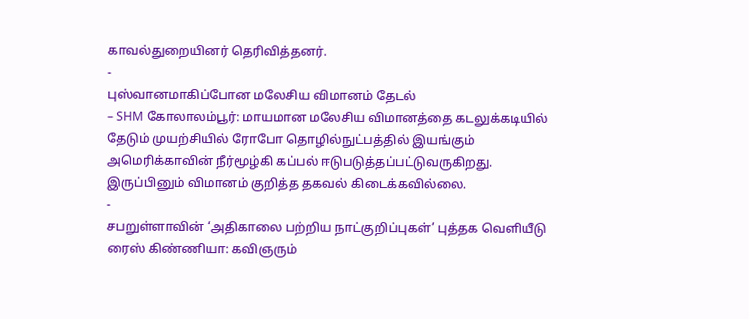காவல்துறையினர் தெரிவித்தனர்.
-
புஸ்வானமாகிப்போன மலேசிய விமானம் தேடல்
– SHM கோலாலம்பூர்: மாயமான மலேசிய விமானத்தை கடலுக்கடியில் தேடும் முயற்சியில் ரோபோ தொழில்நுட்பத்தில் இயங்கும் அமெரிக்காவின் நீர்மூழ்கி கப்பல் ஈடுபடுத்தப்பட்டுவருகிறது. இருப்பினும் விமானம் குறித்த தகவல் கிடைக்கவில்லை.
-
சபறுள்ளாவின் ‘அதிகாலை பற்றிய நாட்குறிப்புகள்’ புத்தக வெளியீடு
ரைஸ் கிண்ணியா: கவிஞரும்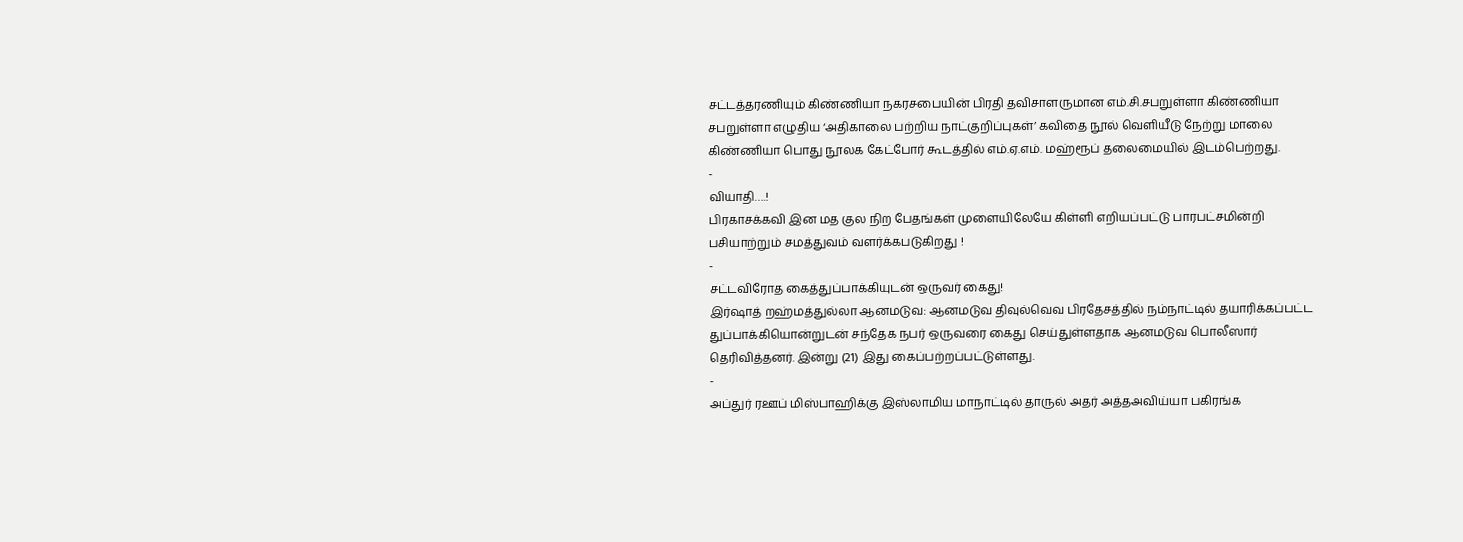சட்டத்தரணியும் கிண்ணியா நகரசபையின் பிரதி தவிசாளருமான எம்.சி.சபறுள்ளா கிண்ணியா சபறுள்ளா எழுதிய ‘அதிகாலை பற்றிய நாட்குறிப்புகள்’ கவிதை நூல் வெளியீடு நேற்று மாலை கிண்ணியா பொது நூலக கேட்போர் கூடத்தில் எம்.ஏ.எம். மஹ்ரூப் தலைமையில் இடம்பெற்றது.
-
வியாதி….!
பிரகாசக்கவி இன மத குல நிற பேதங்கள் முளையிலேயே கிள்ளி எறியப்பட்டு பாரபட்சமின்றி பசியாற்றும் சமத்துவம் வளர்க்கபடுகிறது !
-
சட்டவிரோத கைத்துப்பாக்கியுடன் ஒருவர் கைது!
இர்ஷாத் றஹ்மத்துல்லா ஆனமடுவ: ஆனமடுவ திவுல்வெவ பிரதேசத்தில் நம்நாட்டில் தயாரிக்கப்பட்ட துப்பாக்கியொன்றுடன் சந்தேக நபர் ஒருவரை கைது செய்துள்ளதாக ஆனமடுவ பொலீஸார் தெரிவித்தனர். இன்று (21) இது கைப்பற்றப்பட்டுள்ளது.
-
அப்துர் ரஊப் மிஸ்பாஹிக்கு இஸ்லாமிய மாநாட்டில் தாருல் அதர் அத்தஅவிய்யா பகிரங்க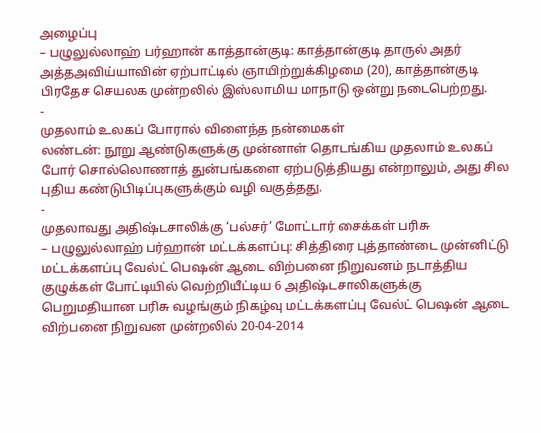அழைப்பு
– பழுலுல்லாஹ் பர்ஹான் காத்தான்குடி: காத்தான்குடி தாருல் அதர் அத்தஅவிய்யாவின் ஏற்பாட்டில் ஞாயிற்றுக்கிழமை (20), காத்தான்குடி பிரதேச செயலக முன்றலில் இஸ்லாமிய மாநாடு ஒன்று நடைபெற்றது.
-
முதலாம் உலகப் போரால் விளைந்த நன்மைகள்
லண்டன்: நூறு ஆண்டுகளுக்கு முன்னாள் தொடங்கிய முதலாம் உலகப் போர் சொல்லொணாத் துன்பங்களை ஏற்படுத்தியது என்றாலும், அது சில புதிய கண்டுபிடிப்புகளுக்கும் வழி வகுத்தது.
-
முதலாவது அதிஷ்டசாலிக்கு ‘பல்சர்’ மோட்டார் சைக்கள் பரிசு
– பழுலுல்லாஹ் பர்ஹான் மட்டக்களப்பு: சித்திரை புத்தாண்டை முன்னிட்டு மட்டக்களப்பு வேல்ட் பெஷன் ஆடை விற்பனை நிறுவனம் நடாத்திய குழுக்கள் போட்டியில் வெற்றியீட்டிய 6 அதிஷ்டசாலிகளுக்கு பெறுமதியான பரிசு வழங்கும் நிகழ்வு மட்டக்களப்பு வேல்ட் பெஷன் ஆடை விற்பனை நிறுவன முன்றலில் 20-04-2014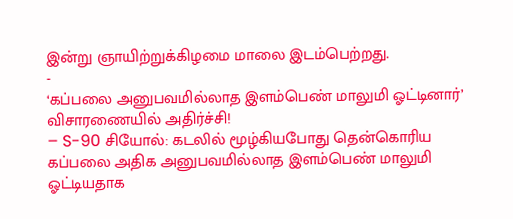இன்று ஞாயிற்றுக்கிழமை மாலை இடம்பெற்றது.
-
‘கப்பலை அனுபவமில்லாத இளம்பெண் மாலுமி ஓட்டினார்’ விசாரணையில் அதிர்ச்சி!
– S-90 சியோல்: கடலில் மூழ்கியபோது தென்கொரிய கப்பலை அதிக அனுபவமில்லாத இளம்பெண் மாலுமி ஓட்டியதாக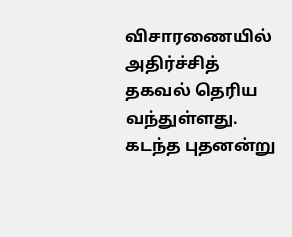விசாரணையில் அதிர்ச்சித் தகவல் தெரிய வந்துள்ளது. கடந்த புதனன்று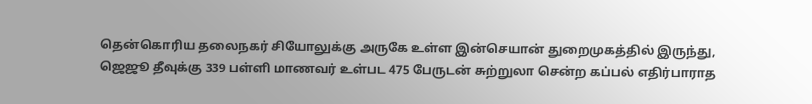தென்கொரிய தலைநகர் சியோலுக்கு அருகே உள்ள இன்செயான் துறைமுகத்தில் இருந்து, ஜெஜூ தீவுக்கு 339 பள்ளி மாணவர் உள்பட 475 பேருடன் சுற்றுலா சென்ற கப்பல் எதிர்பாராத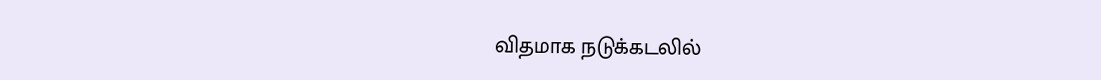விதமாக நடுக்கடலில்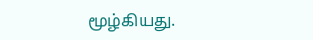மூழ்கியது.